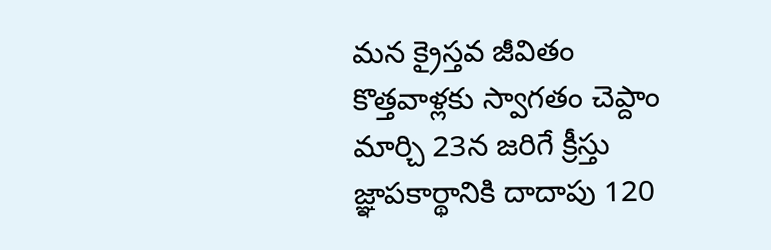మన క్రైస్తవ జీవితం
కొత్తవాళ్లకు స్వాగతం చెప్దాం
మార్చి 23న జరిగే క్రీస్తు జ్ఞాపకార్థానికి దాదాపు 120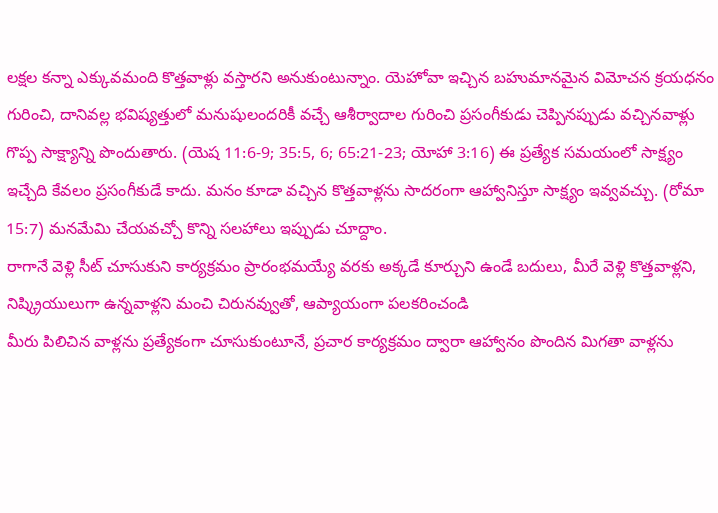లక్షల కన్నా ఎక్కువమంది కొత్తవాళ్లు వస్తారని అనుకుంటున్నాం. యెహోవా ఇచ్చిన బహుమానమైన విమోచన క్రయధనం గురించి, దానివల్ల భవిష్యత్తులో మనుషులందరికీ వచ్చే ఆశీర్వాదాల గురించి ప్రసంగీకుడు చెప్పినప్పుడు వచ్చినవాళ్లు గొప్ప సాక్ష్యాన్ని పొందుతారు. (యెష 11:6-9; 35:5, 6; 65:21-23; యోహా 3:16) ఈ ప్రత్యేక సమయంలో సాక్ష్యం ఇచ్చేది కేవలం ప్రసంగీకుడే కాదు. మనం కూడా వచ్చిన కొత్తవాళ్లను సాదరంగా ఆహ్వానిస్తూ సాక్ష్యం ఇవ్వవచ్చు. (రోమా 15:7) మనమేమి చేయవచ్చో కొన్ని సలహాలు ఇప్పుడు చూద్దాం.
రాగానే వెళ్లి సీట్ చూసుకుని కార్యక్రమం ప్రారంభమయ్యే వరకు అక్కడే కూర్చుని ఉండే బదులు, మీరే వెళ్లి కొత్తవాళ్లని, నిష్క్రియులుగా ఉన్నవాళ్లని మంచి చిరునవ్వుతో, ఆప్యాయంగా పలకరించండి
మీరు పిలిచిన వాళ్లను ప్రత్యేకంగా చూసుకుంటూనే, ప్రచార కార్యక్రమం ద్వారా ఆహ్వానం పొందిన మిగతా వాళ్లను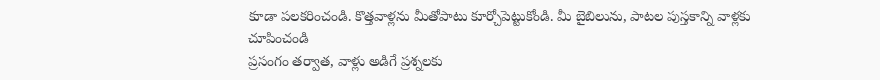కూడా పలకరించండి. కొత్తవాళ్లను మీతోపాటు కూర్చోపెట్టుకోండి. మీ బైబిలును, పాటల పుస్తకాన్ని వాళ్లకు చూపించండి
ప్రసంగం తర్వాత, వాళ్లు అడిగే ప్రశ్నలకు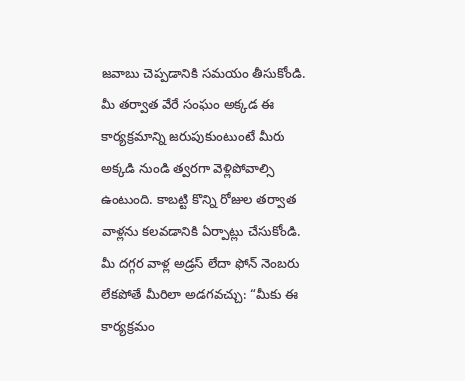జవాబు చెప్పడానికి సమయం తీసుకోండి. మీ తర్వాత వేరే సంఘం అక్కడ ఈ కార్యక్రమాన్ని జరుపుకుంటుంటే మీరు అక్కడి నుండి త్వరగా వెళ్లిపోవాల్సి ఉంటుంది. కాబట్టి కొన్ని రోజుల తర్వాత వాళ్లను కలవడానికి ఏర్పాట్లు చేసుకోండి. మీ దగ్గర వాళ్ల అడ్రస్ లేదా ఫోన్ నెంబరు లేకపోతే మీరిలా అడగవచ్చు: “మీకు ఈ కార్యక్రమం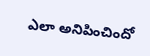ఎలా అనిపించిందో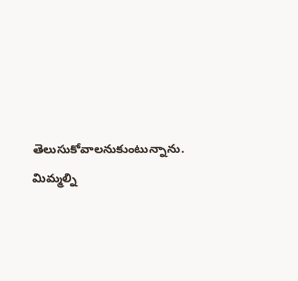తెలుసుకోవాలనుకుంటున్నాను. మిమ్మల్ని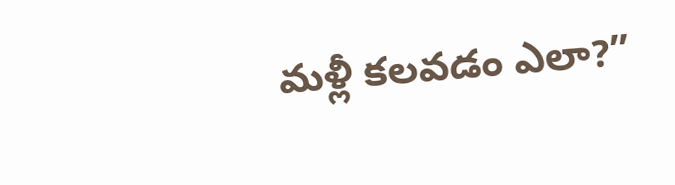మళ్లీ కలవడం ఎలా?”